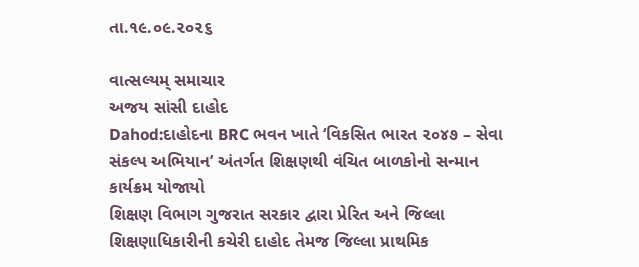તા.૧૯.૦૯.૨૦૨૬

વાત્સલ્યમ્ સમાચાર
અજય સાંસી દાહોદ
Dahod:દાહોદના BRC ભવન ખાતે ‘વિકસિત ભારત ૨૦૪૭ – સેવા સંકલ્પ અભિયાન’ અંતર્ગત શિક્ષણથી વંચિત બાળકોનો સન્માન કાર્યક્રમ યોજાયો
શિક્ષણ વિભાગ ગુજરાત સરકાર દ્વારા પ્રેરિત અને જિલ્લા શિક્ષણાધિકારીની કચેરી દાહોદ તેમજ જિલ્લા પ્રાથમિક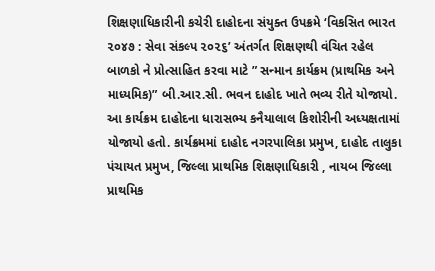શિક્ષણાધિકારીની કચેરી દાહોદના સંયુક્ત ઉપક્રમે ‘વિકસિત ભારત ૨૦૪૭ : સેવા સંકલ્પ ૨૦૨૬’ અંતર્ગત શિક્ષણથી વંચિત રહેલ બાળકો ને પ્રોત્સાહિત કરવા માટે ” સન્માન કાર્યક્રમ (પ્રાથમિક અને માધ્યમિક)” બી.આર.સી. ભવન દાહોદ ખાતે ભવ્ય રીતે યોજાયો. આ કાર્યક્રમ દાહોદના ધારાસભ્ય કનૈયાલાલ કિશોરીની અધ્યક્ષતામાં યોજાયો હતો. કાર્યક્રમમાં દાહોદ નગરપાલિકા પ્રમુખ, દાહોદ તાલુકા પંચાયત પ્રમુખ, જિલ્લા પ્રાથમિક શિક્ષણાધિકારી , નાયબ જિલ્લા પ્રાથમિક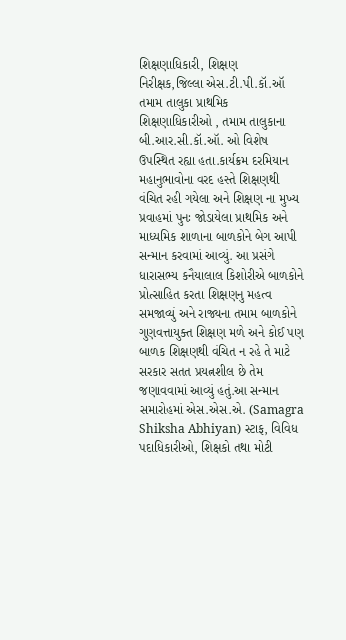શિક્ષણાધિકારી, શિક્ષણ નિરીક્ષક,જિલ્લા એસ.ટી.પી.કૉ.ઑ તમામ તાલુકા પ્રાથમિક શિક્ષણાધિકારીઓ , તમામ તાલુકાના બી.આર.સી.કૉ.ઑ. ઓ વિશેષ ઉપસ્થિત રહ્યા હતા.કાર્યક્રમ દરમિયાન મહાનુભાવોના વરદ હસ્તે શિક્ષણથી વંચિત રહી ગયેલા અને શિક્ષણ ના મુખ્ય પ્રવાહમાં પુનઃ જોડાયેલા પ્રાથમિક અને માધ્યમિક શાળાના બાળકોને બેગ આપી સન્માન કરવામાં આવ્યું. આ પ્રસંગે ધારાસભ્ય કનૈયાલાલ કિશોરીએ બાળકોને પ્રોત્સાહિત કરતા શિક્ષણનુ મહત્વ સમજાવ્યું અને રાજ્યના તમામ બાળકોને ગુણવત્તાયુક્ત શિક્ષણ મળે અને કોઈ પણ બાળક શિક્ષણથી વંચિત ન રહે તે માટે સરકાર સતત પ્રયત્નશીલ છે તેમ જણાવવામાં આવ્યું હતું.આ સન્માન સમારોહમાં એસ.એસ.એ. (Samagra Shiksha Abhiyan) સ્ટાફ, વિવિધ પદાધિકારીઓ, શિક્ષકો તથા મોટી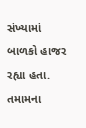સંખ્યામાં બાળકો હાજર રહ્યા હતા. તમામના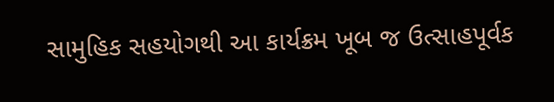સામુહિક સહયોગથી આ કાર્યક્રમ ખૂબ જ ઉત્સાહપૂર્વક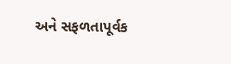અને સફળતાપૂર્વક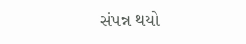સંપન્ન થયો